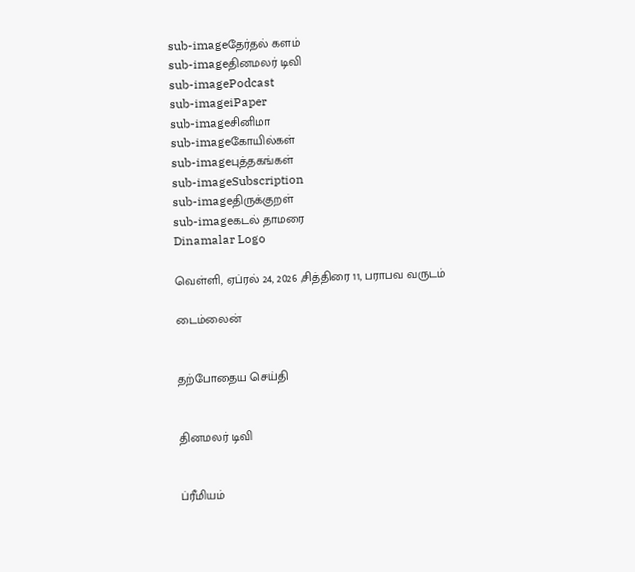sub-imageதேர்தல் களம்
sub-imageதினமலர் டிவி
sub-imagePodcast
sub-imageiPaper
sub-imageசினிமா
sub-imageகோயில்கள்
sub-imageபுத்தகங்கள்
sub-imageSubscription
sub-imageதிருக்குறள்
sub-imageகடல் தாமரை
Dinamalar Logo

வெள்ளி, ஏப்ரல் 24, 2026 ,சித்திரை 11, பராபவ வருடம்

டைம்லைன்


தற்போதைய செய்தி


தினமலர் டிவி


ப்ரீமியம்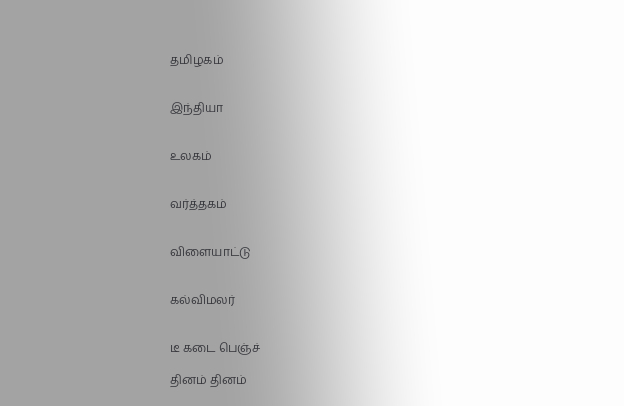தமிழகம்


இந்தியா


உலகம்


வர்த்தகம்


விளையாட்டு


கல்விமலர்


டீ கடை பெஞ்ச்

தினம் தினம்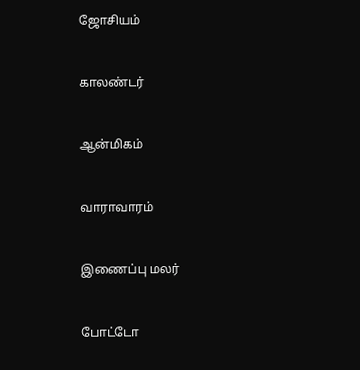ஜோசியம்


காலண்டர்


ஆன்மிகம்


வாராவாரம்


இணைப்பு மலர்


போட்டோ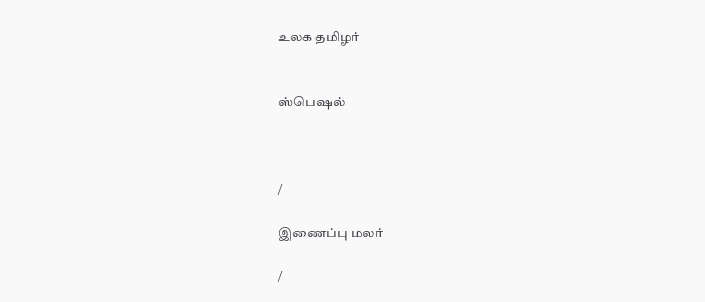உலக தமிழர்


ஸ்பெஷல்



/

இணைப்பு மலர்

/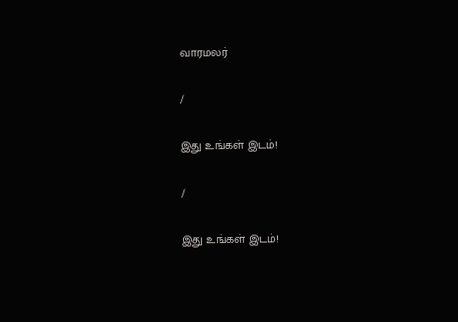வாரமலர்

/

இது உங்கள் இடம்!

/

இது உங்கள் இடம்!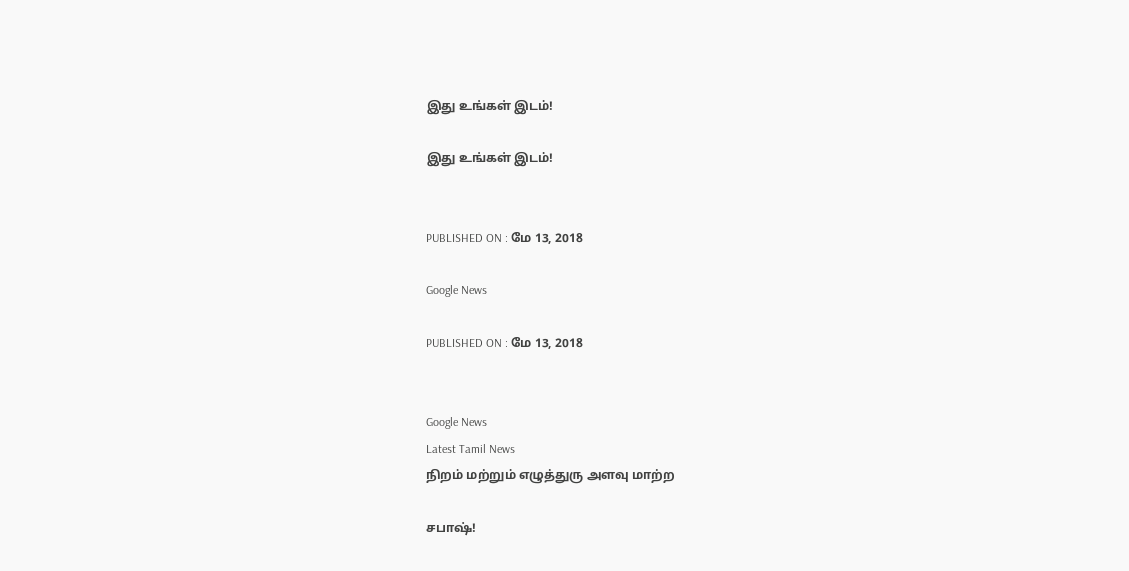இது உங்கள் இடம்!

இது உங்கள் இடம்!


PUBLISHED ON : மே 13, 2018

Google News

PUBLISHED ON : மே 13, 2018


Google News
Latest Tamil News
நிறம் மற்றும் எழுத்துரு அளவு மாற்ற

சபாஷ்!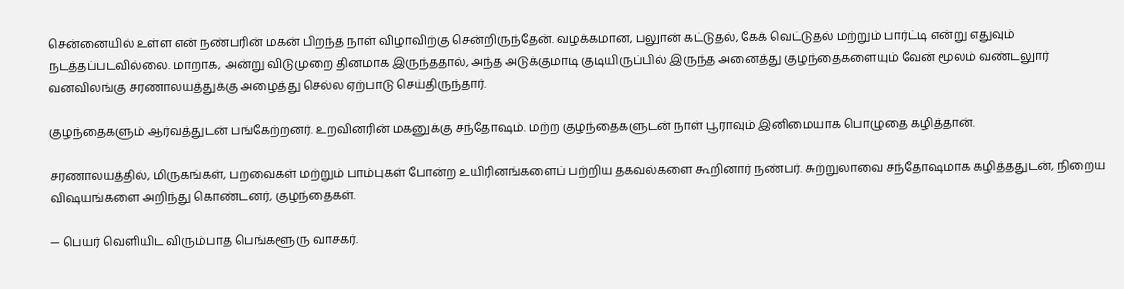சென்னையில் உள்ள என் நண்பரின் மகன் பிறந்த நாள் விழாவிற்கு சென்றிருந்தேன். வழக்கமான, பலுான் கட்டுதல், கேக் வெட்டுதல் மற்றும் பார்ட்டி என்று எதுவும் நடத்தப்படவில்லை. மாறாக, அன்று விடுமுறை தினமாக இருந்ததால், அந்த அடுக்குமாடி குடியிருப்பில் இருந்த அனைத்து குழந்தைகளையும் வேன் மூலம் வண்டலுார் வனவிலங்கு சரணாலயத்துக்கு அழைத்து செல்ல ஏற்பாடு செய்திருந்தார்.

குழந்தைகளும் ஆர்வத்துடன் பங்கேற்றனர். உறவினரின் மகனுக்கு சந்தோஷம். மற்ற குழந்தைகளுடன் நாள் பூராவும் இனிமையாக பொழுதை கழித்தான்.

சரணாலயத்தில், மிருகங்கள், பறவைகள் மற்றும் பாம்புகள் போன்ற உயிரினங்களைப் பற்றிய தகவல்களை கூறினார் நண்பர். சுற்றுலாவை சந்தோஷமாக கழித்ததுடன், நிறைய விஷயங்களை அறிந்து கொண்டனர், குழந்தைகள்.

— பெயர் வெளியிட விரும்பாத பெங்களூரு வாசகர்.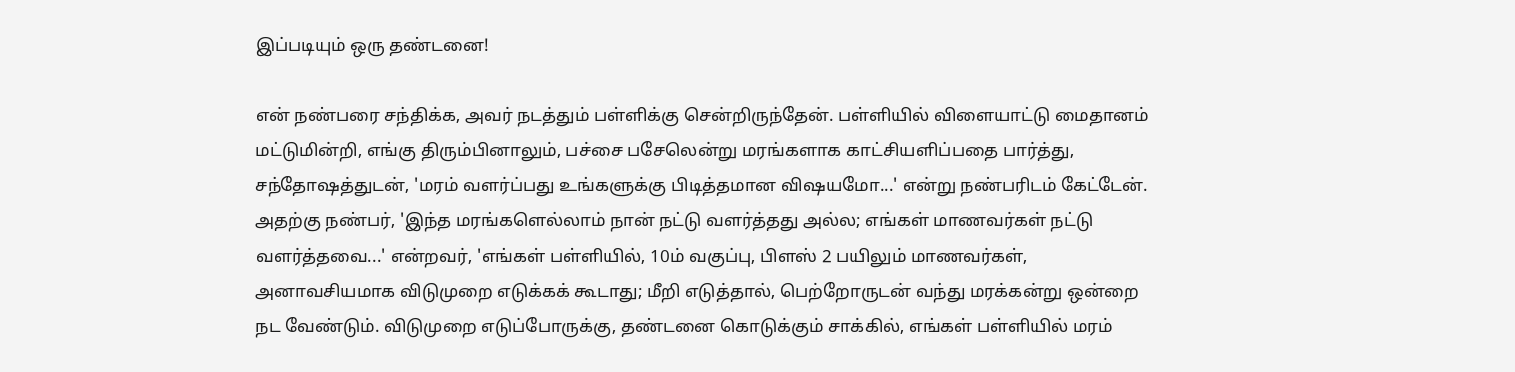இப்படியும் ஒரு தண்டனை!

என் நண்பரை சந்திக்க, அவர் நடத்தும் பள்ளிக்கு சென்றிருந்தேன். பள்ளியில் விளையாட்டு மைதானம் மட்டுமின்றி, எங்கு திரும்பினாலும், பச்சை பசேலென்று மரங்களாக காட்சியளிப்பதை பார்த்து, சந்தோஷத்துடன், 'மரம் வளர்ப்பது உங்களுக்கு பிடித்தமான விஷயமோ...' என்று நண்பரிடம் கேட்டேன். அதற்கு நண்பர், 'இந்த மரங்களெல்லாம் நான் நட்டு வளர்த்தது அல்ல; எங்கள் மாணவர்கள் நட்டு வளர்த்தவை...' என்றவர், 'எங்கள் பள்ளியில், 10ம் வகுப்பு, பிளஸ் 2 பயிலும் மாணவர்கள், அனாவசியமாக விடுமுறை எடுக்கக் கூடாது; மீறி எடுத்தால், பெற்றோருடன் வந்து மரக்கன்று ஒன்றை நட வேண்டும். விடுமுறை எடுப்போருக்கு, தண்டனை கொடுக்கும் சாக்கில், எங்கள் பள்ளியில் மரம்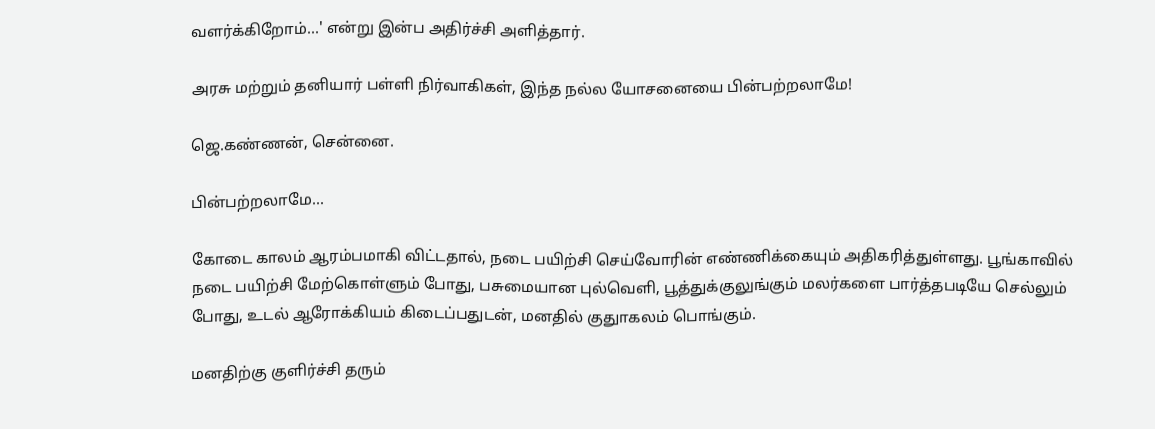வளர்க்கிறோம்...' என்று இன்ப அதிர்ச்சி அளித்தார்.

அரசு மற்றும் தனியார் பள்ளி நிர்வாகிகள், இந்த நல்ல யோசனையை பின்பற்றலாமே!

ஜெ.கண்ணன், சென்னை.

பின்பற்றலாமே...

கோடை காலம் ஆரம்பமாகி விட்டதால், நடை பயிற்சி செய்வோரின் எண்ணிக்கையும் அதிகரித்துள்ளது. பூங்காவில் நடை பயிற்சி மேற்கொள்ளும் போது, பசுமையான புல்வெளி, பூத்துக்குலுங்கும் மலர்களை பார்த்தபடியே செல்லும் போது, உடல் ஆரோக்கியம் கிடைப்பதுடன், மனதில் குதுாகலம் பொங்கும்.

மனதிற்கு குளிர்ச்சி தரும்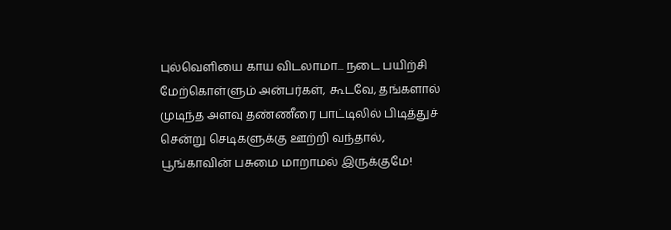புல்வெளியை காய விடலாமா... நடை பயிற்சி மேற்கொள்ளும் அன்பர்கள், கூடவே, தங்களால் முடிந்த அளவு தண்ணீரை பாட்டிலில் பிடித்துச் சென்று செடிகளுக்கு ஊற்றி வந்தால், பூங்காவின் பசுமை மாறாமல் இருக்குமே!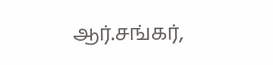ஆர்.சங்கர்,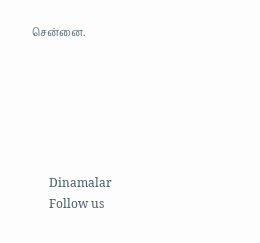சென்னை.






      Dinamalar
      Follow us